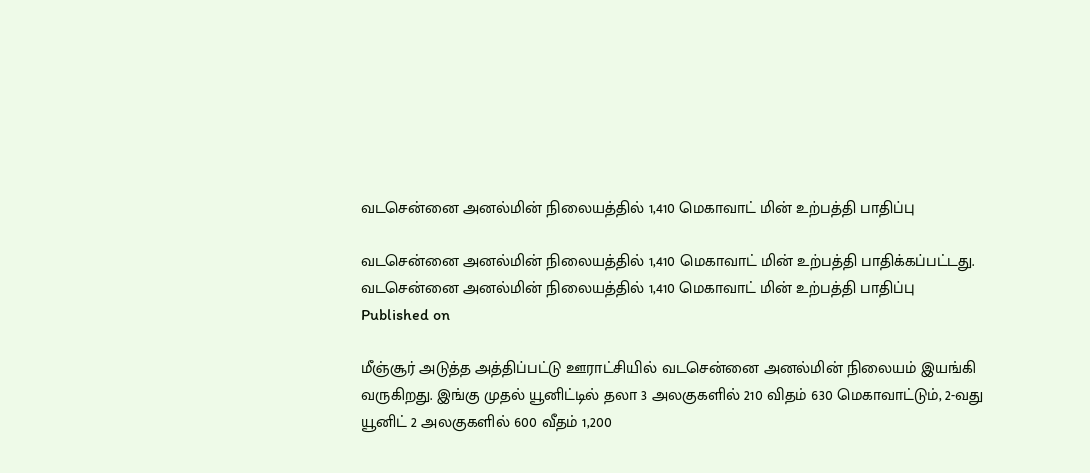வடசென்னை அனல்மின் நிலையத்தில் 1,410 மெகாவாட் மின் உற்பத்தி பாதிப்பு

வடசென்னை அனல்மின் நிலையத்தில் 1,410 மெகாவாட் மின் உற்பத்தி பாதிக்கப்பட்டது.
வடசென்னை அனல்மின் நிலையத்தில் 1,410 மெகாவாட் மின் உற்பத்தி பாதிப்பு
Published on

மீஞ்சூர் அடுத்த அத்திப்பட்டு ஊராட்சியில் வடசென்னை அனல்மின் நிலையம் இயங்கி வருகிறது. இங்கு முதல் யூனிட்டில் தலா 3 அலகுகளில் 210 விதம் 630 மெகாவாட்டும், 2-வது யூனிட் 2 அலகுகளில் 600 வீதம் 1,200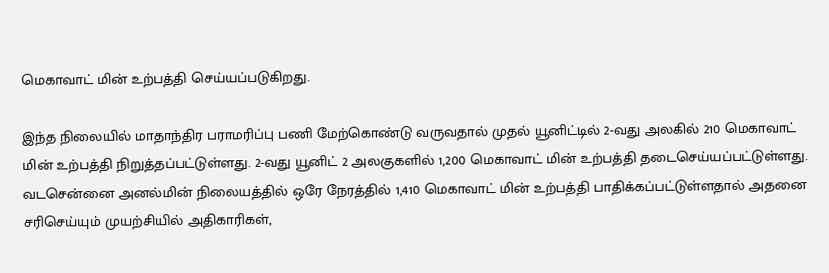மெகாவாட் மின் உற்பத்தி செய்யப்படுகிறது.

இந்த நிலையில் மாதாந்திர பராமரிப்பு பணி மேற்கொண்டு வருவதால் முதல் யூனிட்டில் 2-வது அலகில் 210 மெகாவாட் மின் உற்பத்தி நிறுத்தப்பட்டுள்ளது. 2-வது யூனிட் 2 அலகுகளில் 1,200 மெகாவாட் மின் உற்பத்தி தடைசெய்யப்பட்டுள்ளது. வடசென்னை அனல்மின் நிலையத்தில் ஒரே நேரத்தில் 1,410 மெகாவாட் மின் உற்பத்தி பாதிக்கப்பட்டுள்ளதால் அதனை சரிசெய்யும் முயற்சியில் அதிகாரிகள்,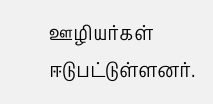ஊழியர்கள் ஈடுபட்டுள்ளனர்.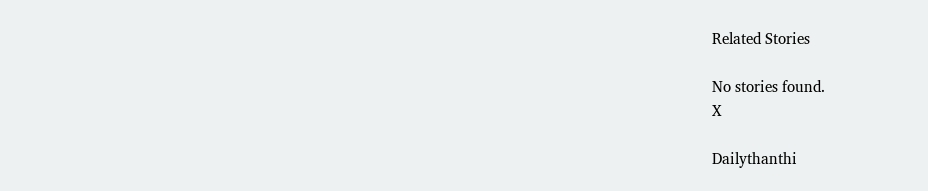Related Stories

No stories found.
X

Dailythanthi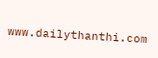www.dailythanthi.com